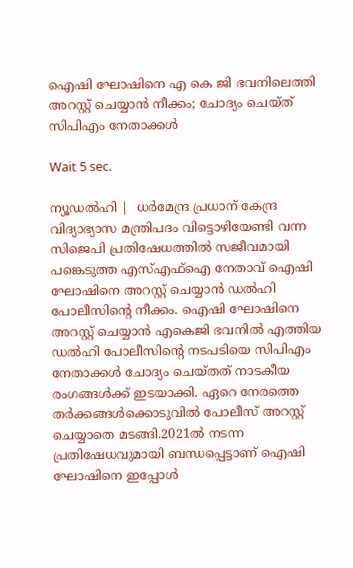ഐഷി ഘോഷിനെ എ കെ ജി ഭവനിലെത്തി അറസ്റ്റ് ചെയ്യാന്‍ നീക്കം; ചോദ്യം ചെയ്ത് സിപിഎം നേതാക്കള്‍

Wait 5 sec.

ന്യൂഡല്‍ഹി |  ധര്‍മേന്ദ്ര പ്രധാന് കേന്ദ്ര വിദ്യാഭ്യാസ മന്ത്രിപദം വിട്ടൊഴിയേണ്ടി വന്ന സിജെപി പ്രതിഷേധത്തില്‍ സജീവമായി പങ്കെടുത്ത എസ്എഫ്ഐ നേതാവ് ഐഷി ഘോഷിനെ അറസ്റ്റ് ചെയ്യാന്‍ ഡല്‍ഹി പോലീസിന്റെ നീക്കം. ഐഷി ഘോഷിനെ അറസ്റ്റ് ചെയ്യാന്‍ എകെജി ഭവനില്‍ എത്തിയ ഡല്‍ഹി പോലീസിന്റെ നടപടിയെ സിപിഎം നേതാക്കള്‍ ചോദ്യം ചെയ്തത് നാടകീയ രംഗങ്ങള്‍ക്ക് ഇടയാക്കി. ഏറെ നേരത്തെ തര്‍ക്കങ്ങള്‍ക്കൊടുവില്‍ പോലീസ് അറസ്റ്റ് ചെയ്യാതെ മടങ്ങി.2021ല്‍ നടന്ന പ്രതിഷേധവുമായി ബന്ധപ്പെട്ടാണ് ഐഷി ഘോഷിനെ ഇപ്പോള്‍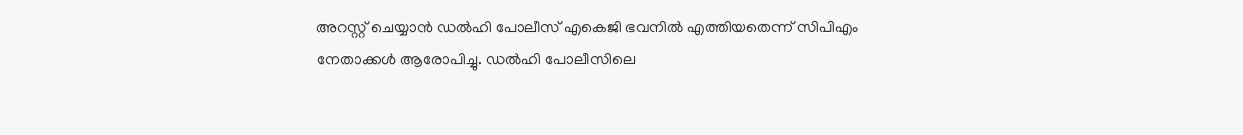അറസ്റ്റ് ചെയ്യാന്‍ ഡല്‍ഹി പോലീസ് എകെജി ഭവനില്‍ എത്തിയതെന്ന് സിപിഎം നേതാക്കള്‍ ആരോപിച്ചു. ഡല്‍ഹി പോലീസിലെ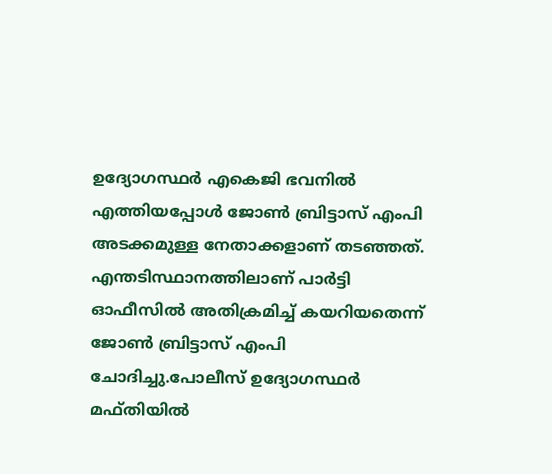ഉദ്യോഗസ്ഥര്‍ എകെജി ഭവനില്‍ എത്തിയപ്പോള്‍ ജോണ്‍ ബ്രിട്ടാസ് എംപി അടക്കമുള്ള നേതാക്കളാണ് തടഞ്ഞത്. എന്തടിസ്ഥാനത്തിലാണ് പാര്‍ട്ടി ഓഫീസില്‍ അതിക്രമിച്ച് കയറിയതെന്ന് ജോണ്‍ ബ്രിട്ടാസ് എംപി ചോദിച്ചു.പോലീസ് ഉദ്യോഗസ്ഥര്‍ മഫ്തിയില്‍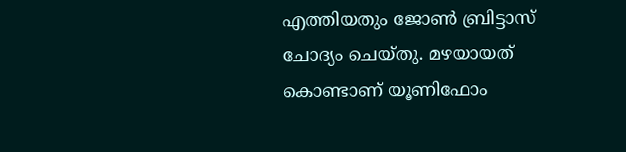എത്തിയതും ജോണ്‍ ബ്രിട്ടാസ് ചോദ്യം ചെയ്തു. മഴയായത് കൊണ്ടാണ് യൂണിഫോം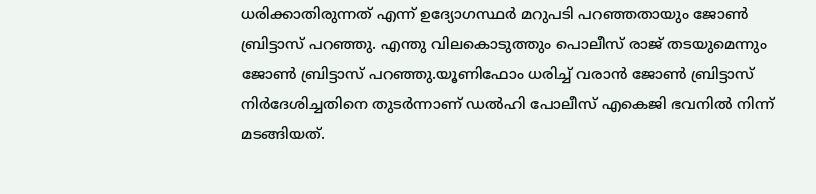ധരിക്കാതിരുന്നത് എന്ന് ഉദ്യോഗസ്ഥര്‍ മറുപടി പറഞ്ഞതായും ജോണ്‍ ബ്രിട്ടാസ് പറഞ്ഞു. എന്തു വിലകൊടുത്തും പൊലീസ് രാജ് തടയുമെന്നും ജോണ്‍ ബ്രിട്ടാസ് പറഞ്ഞു.യൂണിഫോം ധരിച്ച് വരാന്‍ ജോണ്‍ ബ്രിട്ടാസ് നിര്‍ദേശിച്ചതിനെ തുടര്‍ന്നാണ് ഡല്‍ഹി പോലീസ് എകെജി ഭവനില്‍ നിന്ന് മടങ്ങിയത്.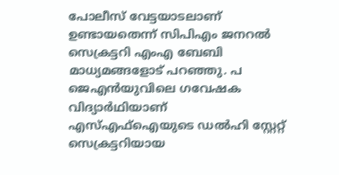പോലീസ് വേട്ടയാടലാണ് ഉണ്ടായതെന്ന് സിപിഎം ജനറല്‍ സെക്രട്ടറി എംഎ ബേബി മാധ്യമങ്ങളോട് പറഞ്ഞു. പ ജെഎന്‍യുവിലെ ഗവേഷക വിദ്യാര്‍ഥിയാണ് എസ്എഫ്ഐയുടെ ഡല്‍ഹി സ്റ്റേറ്റ് സെക്രട്ടറിയായ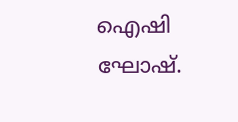ഐഷി ഘോഷ്.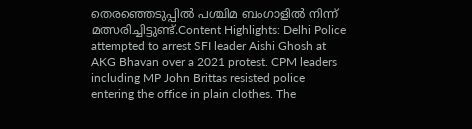തെരഞ്ഞെടുപ്പില്‍ പശ്ചിമ ബംഗാളില്‍ നിന്ന് മത്സരിച്ചിട്ടുണ്ട്.Content Highlights: Delhi Police attempted to arrest SFI leader Aishi Ghosh at AKG Bhavan over a 2021 protest. CPM leaders including MP John Brittas resisted police entering the office in plain clothes. The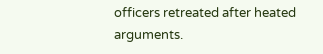officers retreated after heated arguments.